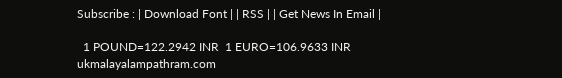Subscribe : | Download Font | | RSS | | Get News In Email |

  1 POUND=122.2942 INR  1 EURO=106.9633 INR
ukmalayalampathram.com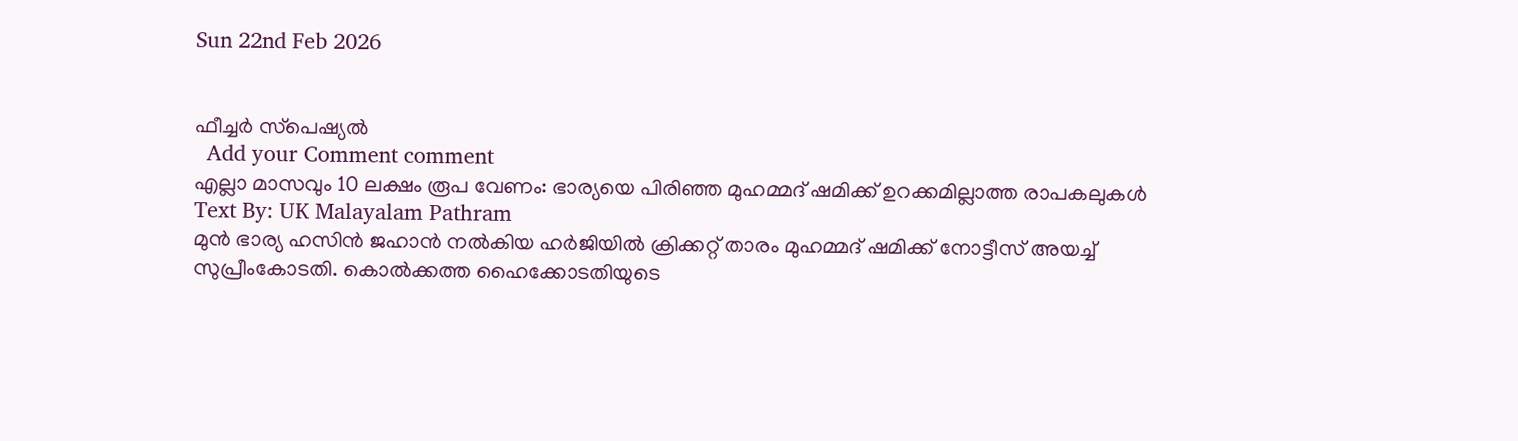Sun 22nd Feb 2026


ഫീച്ചര്‍ സ്‌പെഷ്യല്‍
  Add your Comment comment
എല്ലാ മാസവും 10 ലക്ഷം രൂപ വേണം: ഭാര്യയെ പിരിഞ്ഞ മുഹമ്മദ് ഷമിക്ക് ഉറക്കമില്ലാത്ത രാപകലുകള്‍
Text By: UK Malayalam Pathram
മുന്‍ ഭാര്യ ഹസിന്‍ ജഹാന്‍ നല്‍കിയ ഹര്‍ജിയില്‍ ക്രിക്കറ്റ് താരം മുഹമ്മദ് ഷമിക്ക് നോട്ടീസ് അയച്ച് സുപ്രീംകോടതി. കൊല്‍ക്കത്ത ഹൈക്കോടതിയുടെ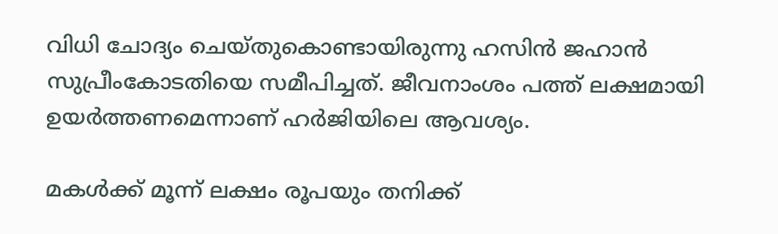വിധി ചോദ്യം ചെയ്തുകൊണ്ടായിരുന്നു ഹസിന്‍ ജഹാന്‍ സുപ്രീംകോടതിയെ സമീപിച്ചത്. ജീവനാംശം പത്ത് ലക്ഷമായി ഉയര്‍ത്തണമെന്നാണ് ഹര്‍ജിയിലെ ആവശ്യം.

മകള്‍ക്ക് മൂന്ന് ലക്ഷം രൂപയും തനിക്ക്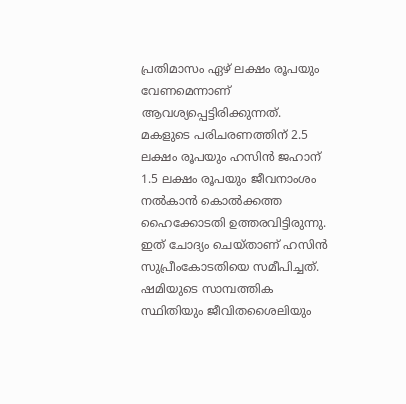പ്രതിമാസം ഏഴ് ലക്ഷം രൂപയും വേണമെന്നാണ് ആവശ്യപ്പെട്ടിരിക്കുന്നത്. മകളുടെ പരിചരണത്തിന് 2.5 ലക്ഷം രൂപയും ഹസിന്‍ ജഹാന് 1.5 ലക്ഷം രൂപയും ജീവനാംശം നല്‍കാന്‍ കൊല്‍ക്കത്ത ഹൈക്കോടതി ഉത്തരവിട്ടിരുന്നു. ഇത് ചോദ്യം ചെയ്താണ് ഹസിന്‍ സുപ്രീംകോടതിയെ സമീപിച്ചത്. ഷമിയുടെ സാമ്പത്തിക സ്ഥിതിയും ജീവിതശൈലിയും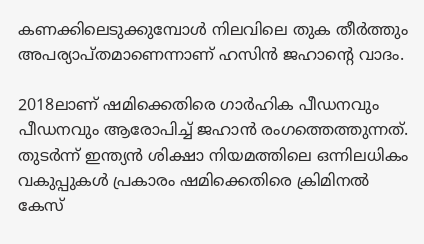കണക്കിലെടുക്കുമ്പോള്‍ നിലവിലെ തുക തീര്‍ത്തും അപര്യാപ്തമാണെന്നാണ് ഹസിന്‍ ജഹാന്റെ വാദം.

2018ലാണ് ഷമിക്കെതിരെ ഗാര്‍ഹിക പീഡനവും പീഡനവും ആരോപിച്ച് ജഹാന്‍ രംഗത്തെത്തുന്നത്. തുടര്‍ന്ന് ഇന്ത്യന്‍ ശിക്ഷാ നിയമത്തിലെ ഒന്നിലധികം വകുപ്പുകള്‍ പ്രകാരം ഷമിക്കെതിരെ ക്രിമിനല്‍ കേസ്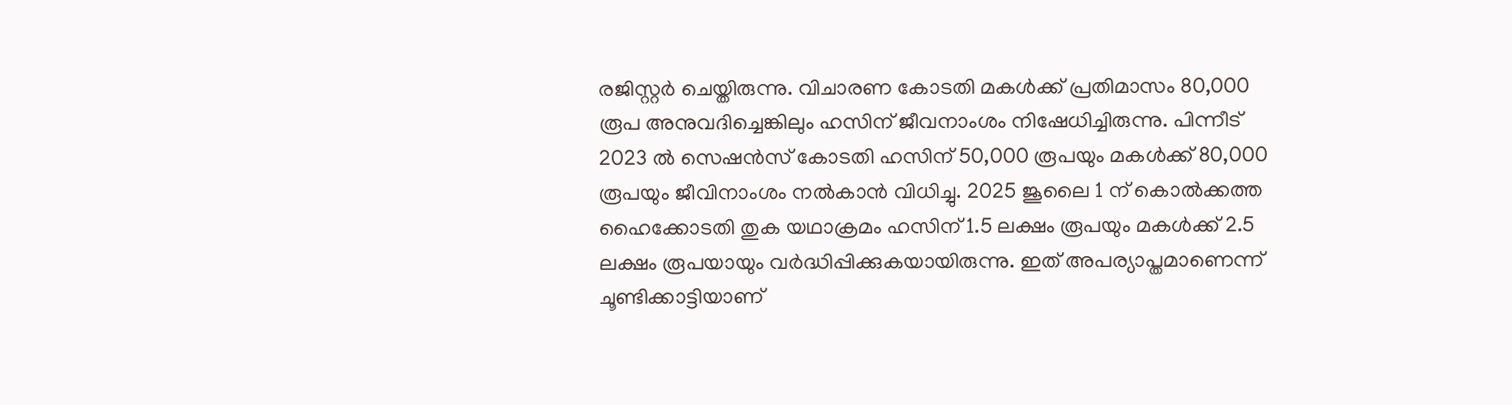രജിസ്റ്റര്‍ ചെയ്തിരുന്നു. വിചാരണ കോടതി മകള്‍ക്ക് പ്രതിമാസം 80,000 രൂപ അനുവദിച്ചെങ്കിലും ഹസിന് ജീവനാംശം നിഷേധിച്ചിരുന്നു. പിന്നീട് 2023 ല്‍ സെഷന്‍സ് കോടതി ഹസിന് 50,000 രൂപയും മകള്‍ക്ക് 80,000 രൂപയും ജീവിനാംശം നല്‍കാന്‍ വിധിച്ചു. 2025 ജൂലൈ 1 ന് കൊല്‍ക്കത്ത ഹൈക്കോടതി തുക യഥാക്രമം ഹസിന് 1.5 ലക്ഷം രൂപയും മകള്‍ക്ക് 2.5 ലക്ഷം രൂപയായും വര്‍ദ്ധിപ്പിക്കുകയായിരുന്നു. ഇത് അപര്യാപ്തമാണെന്ന് ചൂണ്ടിക്കാട്ടിയാണ്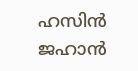ഹസിന്‍ ജഹാന്‍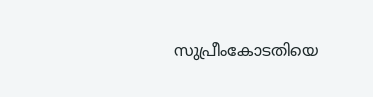സുപ്രീംകോടതിയെ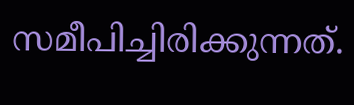സമീപിച്ചിരിക്കുന്നത്.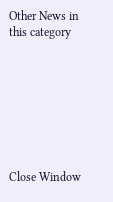Other News in this category








Close Window